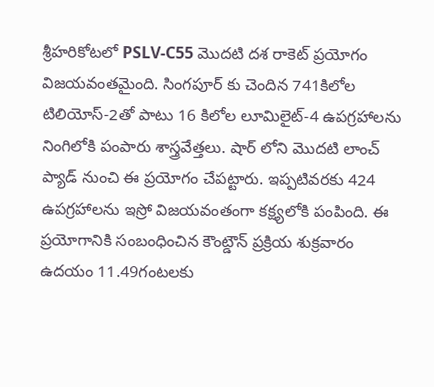శ్రీహరికోటలో PSLV-C55 మొదటి దశ రాకెట్ ప్రయోగం విజయవంతమైంది. సింగపూర్ కు చెందిన 741కిలోల టిలియోస్-2తో పాటు 16 కిలోల లూమిలైట్-4 ఉపగ్రహాలను నింగిలోకి పంపారు శాస్త్రవేత్తలు. షార్ లోని మొదటి లాంచ్ ప్యాడ్ నుంచి ఈ ప్రయోగం చేపట్టారు. ఇప్పటివరకు 424 ఉపగ్రహాలను ఇస్రో విజయవంతంగా కక్ష్యలోకి పంపింది. ఈ ప్రయోగానికి సంబంధించిన కౌంట్డౌన్ ప్రక్రియ శుక్రవారం ఉదయం 11.49గంటలకు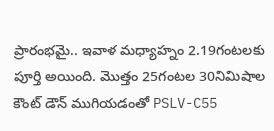ప్రారంభమై.. ఇవాళ మధ్యాహ్నం 2.19గంటలకు పూర్తి అయింది. మొత్తం 25గంటల 30నిమిషాల కౌంట్ డౌన్ ముగియడంతో PSLV-C55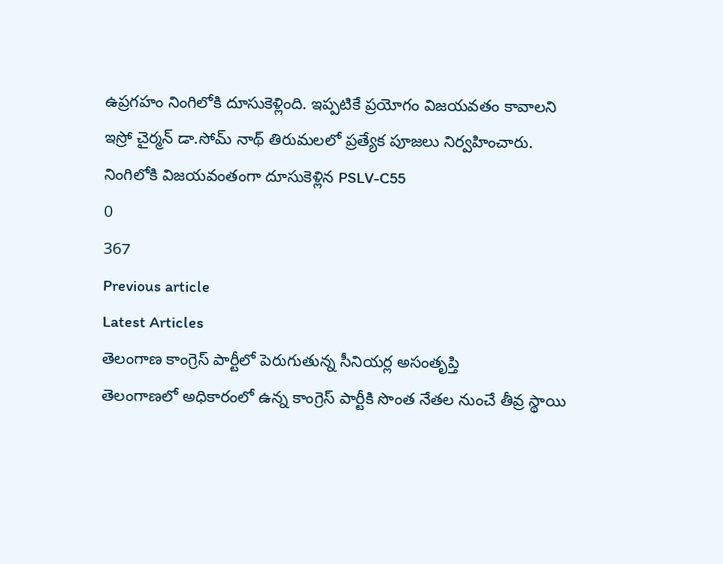ఉప్రగహం నింగిలోకి దూసుకెళ్లింది. ఇప్పటికే ప్రయోగం విజయవతం కావాలని ఇస్రో చైర్మన్ డా.సోమ్ నాథ్ తిరుమలలో ప్రత్యేక పూజలు నిర్వహించారు.
నింగిలోకి విజయవంతంగా దూసుకెళ్లిన PSLV-C55
0
367
Previous article
Latest Articles
తెలంగాణ కాంగ్రెస్ పార్టీలో పెరుగుతున్న సీనియర్ల అసంతృప్తి
తెలంగాణలో అధికారంలో ఉన్న కాంగ్రెస్ పార్టీకి సొంత నేతల నుంచే తీవ్ర స్థాయి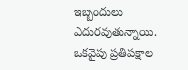ఇబ్బందులు ఎదురవుతున్నాయి. ఒకవైపు ప్రతిపక్షాల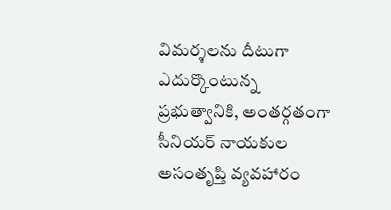విమర్శలను దీటుగా ఎదుర్కొంటున్న ప్రభుత్వానికి, అంతర్గతంగా సీనియర్ నాయకుల అసంతృప్తి వ్యవహారం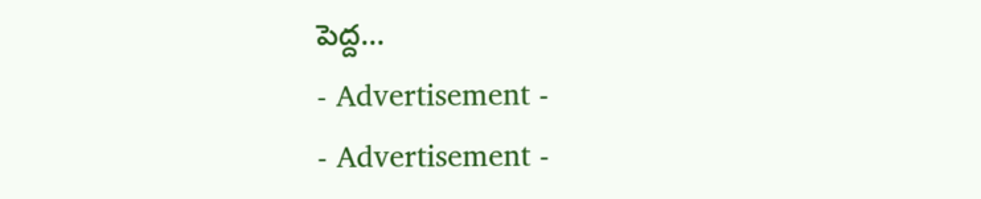పెద్ద...
- Advertisement -
- Advertisement -